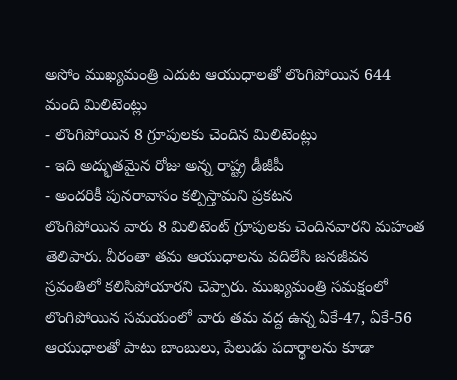అసోం ముఖ్యమంత్రి ఎదుట ఆయుధాలతో లొంగిపోయిన 644 మంది మిలిటెంట్లు
- లొంగిపోయిన 8 గ్రూపులకు చెందిన మిలిటెంట్లు
- ఇది అద్భుతమైన రోజు అన్న రాష్ట్ర డీజీపీ
- అందరికీ పునరావాసం కల్పిస్తామని ప్రకటన
లొంగిపోయిన వారు 8 మిలిటెంట్ గ్రూపులకు చెందినవారని మహంత తెలిపారు. వీరంతా తమ ఆయుధాలను వదిలేసి జనజీవన స్రవంతిలో కలిసిపోయారని చెప్పారు. ముఖ్యమంత్రి సమక్షంలో లొంగిపోయిన సమయంలో వారు తమ వద్ద ఉన్న ఏకే-47, ఏకే-56 ఆయుధాలతో పాటు బాంబులు, పేలుడు పదార్థాలను కూడా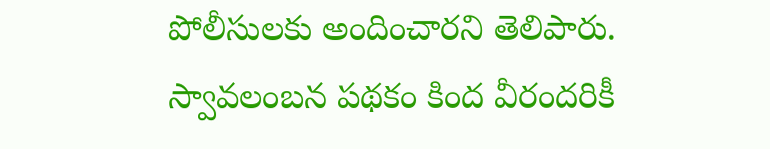పోలీసులకు అందించారని తెలిపారు. స్వావలంబన పథకం కింద వీరందరికీ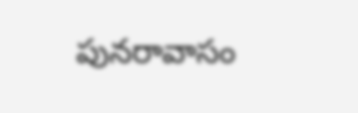పునరావాసం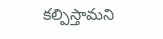కల్పిస్తామని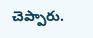చెప్పారు.